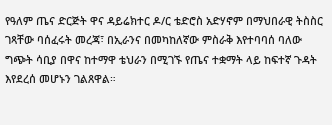የዓለም ጤና ድርጅት ዋና ዳይሬክተር ዶ/ር ቴድሮስ አድሃኖም በማህበራዊ ትስስር ገጻቸው ባሰፈሩት መረጃ፣ በኢራንና በመካከለኛው ምስራቅ እየተባባሰ ባለው ግጭት ሳቢያ በዋና ከተማዋ ቴህራን በሚገኙ የጤና ተቋማት ላይ ከፍተኛ ጉዳት እየደረሰ መሆኑን ገልጸዋል።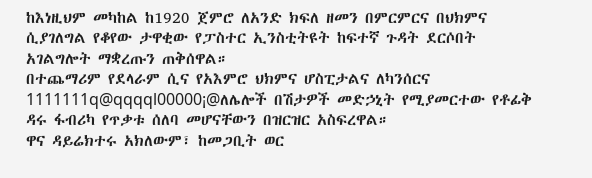ከእነዚህም መካከል ከ1920 ጀምሮ ለአንድ ክፍለ ዘመን በምርምርና በህክምና ሲያገለግል የቆየው ታዋቂው የፓስተር ኢንስቲትዩት ከፍተኛ ጉዳት ደርሶበት አገልግሎት ማቋረጡን ጠቅሰዋል።
በተጨማሪም የደላራም ሲና የአእምሮ ህክምና ሆስፒታልና ለካንሰርና 1111111q@qqqql00000¡@ለሌሎች በሽታዎች መድኃኒት የሚያመርተው የቶፊቅ ዳሩ ፋብሪካ የጥቃቱ ሰለባ መሆናቸውን በዝርዝር አስፍረዋል።
ዋና ዳይሬክተሩ አክለውም፣ ከመጋቢት ወር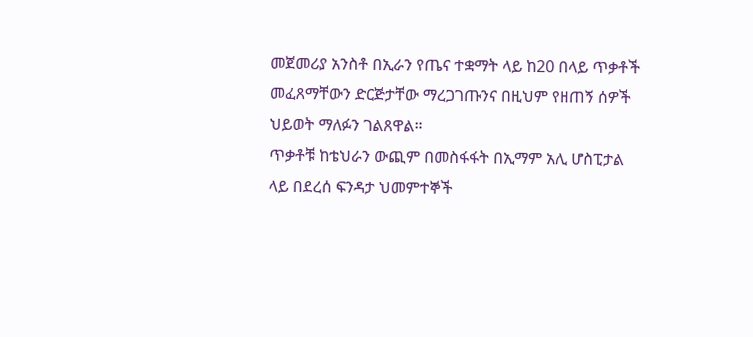መጀመሪያ አንስቶ በኢራን የጤና ተቋማት ላይ ከ20 በላይ ጥቃቶች መፈጸማቸውን ድርጅታቸው ማረጋገጡንና በዚህም የዘጠኝ ሰዎች ህይወት ማለፉን ገልጸዋል።
ጥቃቶቹ ከቴህራን ውጪም በመስፋፋት በኢማም አሊ ሆስፒታል ላይ በደረሰ ፍንዳታ ህመምተኞች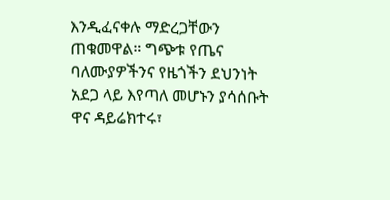እንዲፈናቀሉ ማድረጋቸውን ጠቁመዋል። ግጭቱ የጤና ባለሙያዎችንና የዜጎችን ደህንነት አደጋ ላይ እየጣለ መሆኑን ያሳሰቡት ዋና ዳይሬክተሩ፣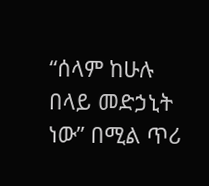“ሰላም ከሁሉ በላይ መድኃኒት ነው” በሚል ጥሪ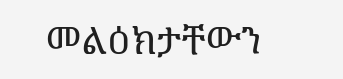መልዕክታቸውን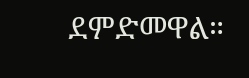ደምድመዋል።